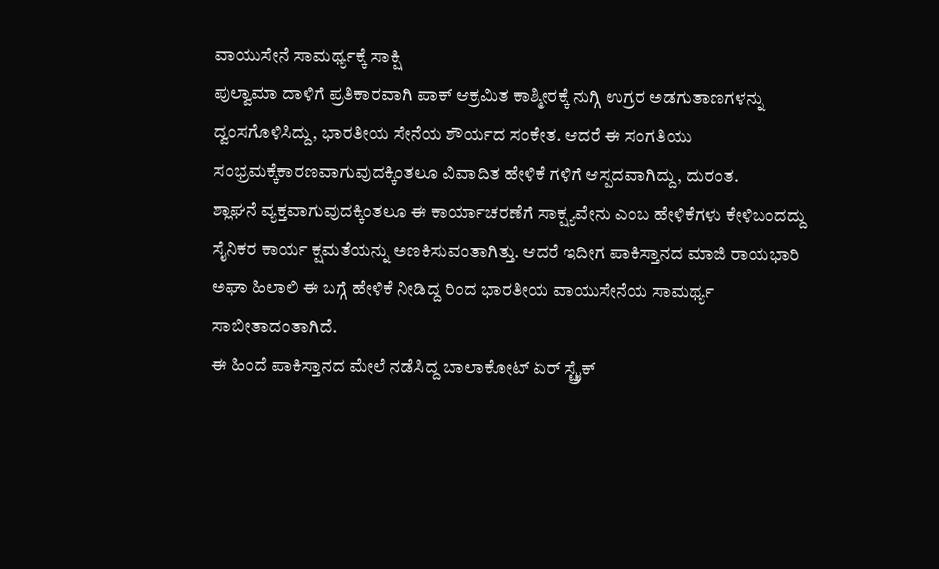ವಾಯುಸೇನೆ ಸಾಮರ್ಥ್ಯಕ್ಕೆ ಸಾಕ್ಷಿ
ಪುಲ್ವಾಮಾ ದಾಳಿಗೆ ಪ್ರತಿಕಾರವಾಗಿ ಪಾಕ್ ಆಕ್ರಮಿತ ಕಾಶ್ಮೀರಕ್ಕೆ ನುಗ್ಗಿ ಉಗ್ರರ ಅಡಗುತಾಣಗಳನ್ನು ದ್ವಂಸಗೊಳಿಸಿದ್ದು, ಭಾರತೀಯ ಸೇನೆಯ ಶೌರ್ಯದ ಸಂಕೇತ. ಆದರೆ ಈ ಸಂಗತಿಯು ಸಂಭ್ರಮಕ್ಕೆಕಾರಣವಾಗುವುದಕ್ಕಿಂತಲೂ ವಿವಾದಿತ ಹೇಳಿಕೆ ಗಳಿಗೆ ಆಸ್ಪದವಾಗಿದ್ದು, ದುರಂತ.
ಶ್ಲಾಘನೆ ವ್ಯಕ್ತವಾಗುವುದಕ್ಕಿಂತಲೂ ಈ ಕಾರ್ಯಾಚರಣೆಗೆ ಸಾಕ್ಷ್ಯವೇನು ಎಂಬ ಹೇಳಿಕೆಗಳು ಕೇಳಿಬಂದದ್ದು ಸೈನಿಕರ ಕಾರ್ಯ ಕ್ಷಮತೆಯನ್ನು ಅಣಕಿಸುವಂತಾಗಿತ್ತು. ಆದರೆ ಇದೀಗ ಪಾಕಿಸ್ತಾನದ ಮಾಜಿ ರಾಯಭಾರಿ ಅಘಾ ಹಿಲಾಲಿ ಈ ಬಗ್ಗೆ ಹೇಳಿಕೆ ನೀಡಿದ್ದ ರಿಂದ ಭಾರತೀಯ ವಾಯುಸೇನೆಯ ಸಾಮರ್ಥ್ಯ ಸಾಬೀತಾದಂತಾಗಿದೆ.
ಈ ಹಿಂದೆ ಪಾಕಿಸ್ತಾನದ ಮೇಲೆ ನಡೆಸಿದ್ದ ಬಾಲಾಕೋಟ್ ಏರ್ ಸ್ಟ್ರೈಕ್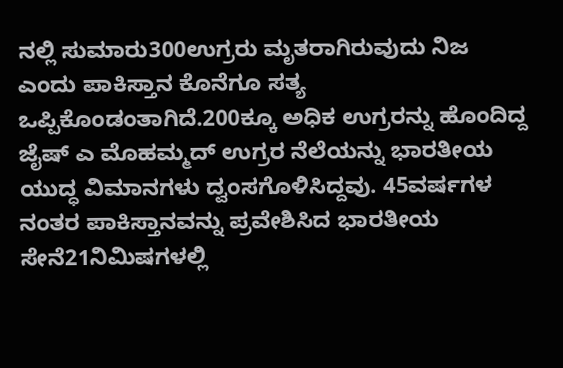ನಲ್ಲಿ ಸುಮಾರು300ಉಗ್ರರು ಮೃತರಾಗಿರುವುದು ನಿಜ ಎಂದು ಪಾಕಿಸ್ತಾನ ಕೊನೆಗೂ ಸತ್ಯ ಒಪ್ಪಿಕೊಂಡಂತಾಗಿದೆ.200ಕ್ಕೂ ಅಧಿಕ ಉಗ್ರರನ್ನು ಹೊಂದಿದ್ದ ಜೈಷ್ ಎ ಮೊಹಮ್ಮದ್ ಉಗ್ರರ ನೆಲೆಯನ್ನು ಭಾರತೀಯ ಯುದ್ಧ ವಿಮಾನಗಳು ದ್ವಂಸಗೊಳಿಸಿದ್ದವು. 45ವರ್ಷಗಳ ನಂತರ ಪಾಕಿಸ್ತಾನವನ್ನು ಪ್ರವೇಶಿಸಿದ ಭಾರತೀಯ ಸೇನೆ21ನಿಮಿಷಗಳಲ್ಲಿ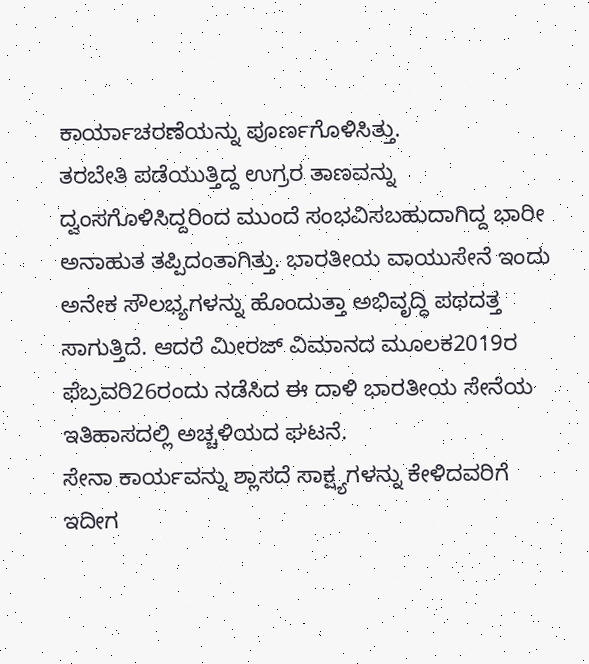ಕಾರ್ಯಾಚರಣೆಯನ್ನು ಪೂರ್ಣಗೊಳಿಸಿತ್ತು.
ತರಬೇತಿ ಪಡೆಯುತ್ತಿದ್ದ ಉಗ್ರರ ತಾಣವನ್ನು ದ್ವಂಸಗೊಳಿಸಿದ್ದರಿಂದ ಮುಂದೆ ಸಂಭವಿಸಬಹುದಾಗಿದ್ದ ಭಾರೀ ಅನಾಹುತ ತಪ್ಪಿದಂತಾಗಿತ್ತು. ಭಾರತೀಯ ವಾಯುಸೇನೆ ಇಂದು ಅನೇಕ ಸೌಲಭ್ಯಗಳನ್ನು ಹೊಂದುತ್ತಾ ಅಭಿವೃದ್ಧಿ ಪಥದತ್ತ ಸಾಗುತ್ತಿದೆ. ಆದರೆ ಮೀರಜ್ ವಿಮಾನದ ಮೂಲಕ2019ರ ಫೆಬ್ರವರಿ26ರಂದು ನಡೆಸಿದ ಈ ದಾಳಿ ಭಾರತೀಯ ಸೇನೆಯ ಇತಿಹಾಸದಲ್ಲಿ ಅಚ್ಚಳಿಯದ ಘಟನೆ.
ಸೇನಾ ಕಾರ್ಯವನ್ನು ಶ್ಲಾಸದೆ ಸಾಕ್ಷ್ಯಗಳನ್ನು ಕೇಳಿದವರಿಗೆ ಇದೀಗ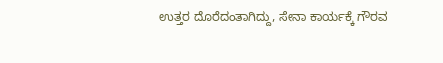ಉತ್ತರ ದೊರೆದಂತಾಗಿದ್ದು, ಸೇನಾ ಕಾರ್ಯಕ್ಕೆ ಗೌರವ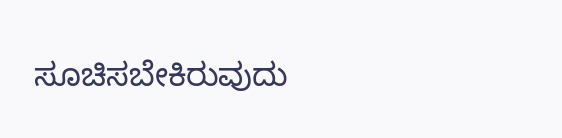ಸೂಚಿಸಬೇಕಿರುವುದು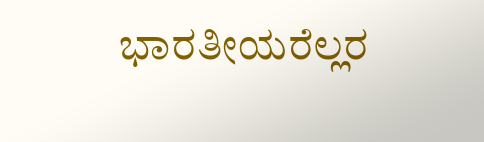ಭಾರತೀಯರೆಲ್ಲರ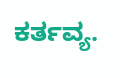ಕರ್ತವ್ಯ.